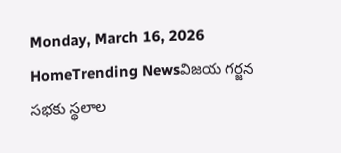Monday, March 16, 2026
HomeTrending Newsవిజయ గర్జన సభకు స్థలాల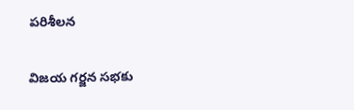పరిశీలన

విజయ గర్జన సభకు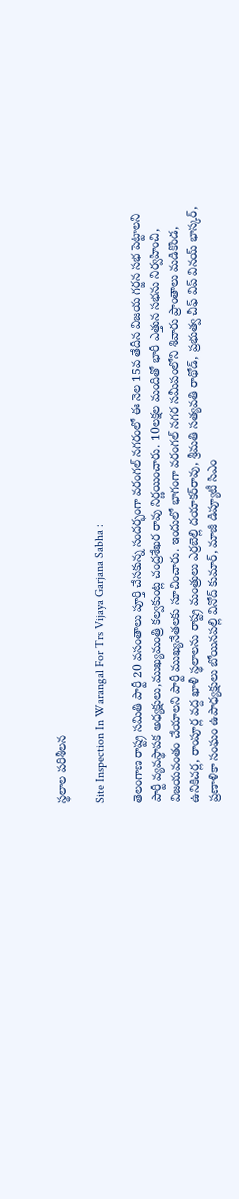స్థలాల పరిశీలన

Site Inspection In Warangal For Trs Vijaya Garjana Sabha :

తెలంగాణ రాష్ట్ర సమితి పార్టీ 20 వసంతాలు పూర్తి చేసకున్న సందర్భంగా వరంగల్ నగరంలో ఈ నెల 15వ తేదీన విజయ గర్జన సభ పెట్టాలని పార్టీ వ్యవస్థాపక అధ్యక్షులు,ముఖ్యమంత్రి కల్వకుంట్ల చంద్రశేఖర రావు నిర్ణయించారు. 10లక్షల మందితో భారీ ఎత్తున స‌భ‌ను నిర్వహించి, విజయవంతం చేయాలని పార్టీ ముఖ్యనేతలకు సూచించారు. ఇందులో భాగంగా వరంగల్ న‌గ‌ర సమీపంలోని శివారు ప్రాంతాలు మడికొండ, ఉనికిచర్ల, రాంపూర్ల వద్ద ఖాళీ స్థ‌లాల‌ను రాష్ట్ర మంత్రులు ఎర్రబెల్లి దయాకర్‌రావు, శ్రీమతి సత్యవతి రాథోడ్, ప్రభుత్వ చీఫ్ విప్ వినయ్ భాస్కర్, ప్రణాళికా సంఘం ఉపాధ్యక్షులు బోయినపల్లి వినోద్ కుమార్, మాజీ డిప్యూటీ సిఎం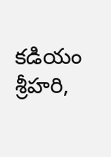కడియం శ్రీహరి,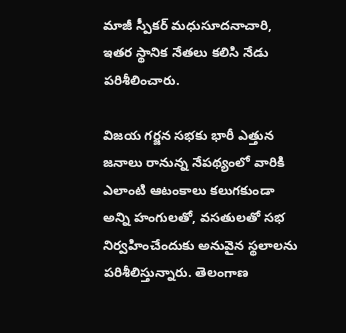మాజీ స్పీకర్ మధుసూదనాచారి, ఇతర స్థానిక నేతలు కలిసి నేడు పరిశీలించారు.

విజయ గర్జన సభకు భారీ ఎత్తున జనాలు రానున్న నేపథ్యంలో వారికి ఎలాంటి ఆటంకాలు క‌లుగ‌కుండా అన్ని హంగులతో, వసతులతో సభ నిర్వహించేందుకు అనువైన‌ స్థలాలను ప‌రిశీలిస్తున్నారు. తెలంగాణ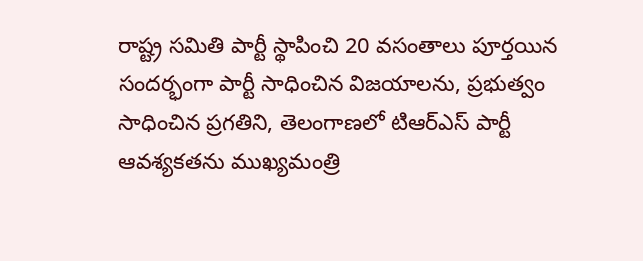రాష్ట్ర సమితి పార్టీ స్థాపించి 20 వసంతాలు పూర్తయిన సందర్భంగా పార్టీ సాధించిన విజయాలను, ప్రభుత్వం సాధించిన ప్రగతిని, తెలంగాణలో టిఆర్ఎస్ పార్టీ ఆవశ్యకతను ముఖ్య‌మంత్రి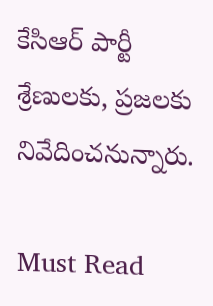కేసిఆర్ పార్టీ శ్రేణులకు, ప్రజలకు నివేదించనున్నారు.

Must Read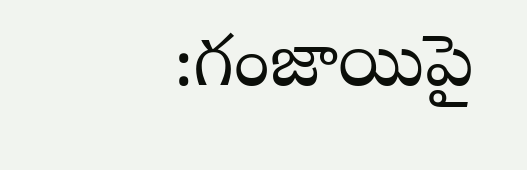:గంజాయిపై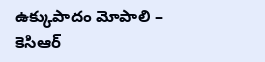ఉక్కుపాదం మోపాలి – కెసిఆర్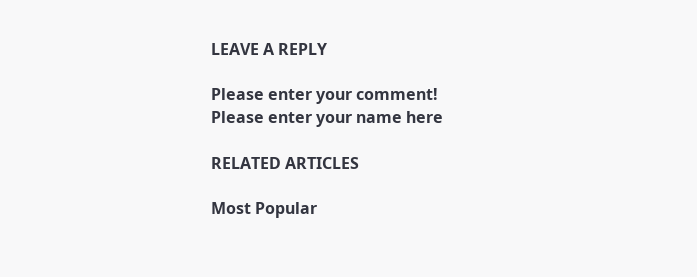LEAVE A REPLY

Please enter your comment!
Please enter your name here

RELATED ARTICLES

Most Popular